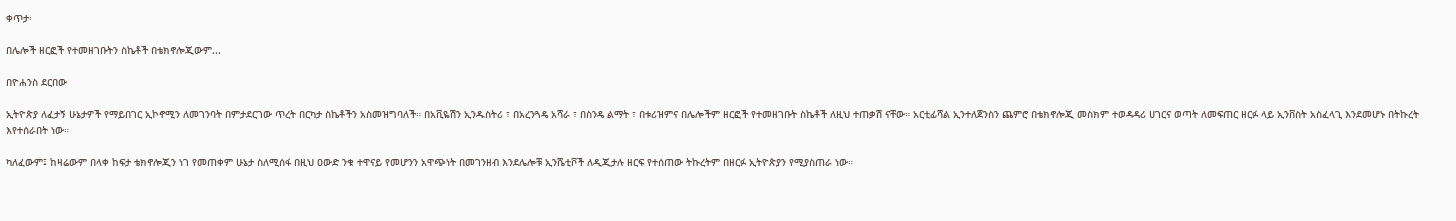ቀጥታ፡

በሌሎች ዘርፎች የተመዘገቡትን ስኬቶች በቴክኖሎጂውም...

በዮሐንስ ደርበው

ኢትዮጵያ ለፈታኝ ሁኔታዎች የማይበገር ኢኮኖሚን ለመገንባት በምታደርገው ጥረት በርካታ ስኬቶችን አስመዝግባለች። በአቪዬሽን ኢንዱስትሪ ፣ በአረንጓዴ አሻራ ፣ በስንዴ ልማት ፣ በቱሪዝምና በሌሎችም ዘርፎች የተመዘገቡት ስኬቶች ለዚህ ተጠቃሽ ናቸው። አርቲፊሻል ኢንተለጀንስን ጨምሮ በቴክኖሎጂ መስክም ተወዳዳሪ ሀገርና ወጣት ለመፍጠር ዘርፉ ላይ ኢንቨስት አስፈላጊ እንደመሆኑ በትኩረት እየተሰራበት ነው።

ካለፈውም፤ ከዛሬውም በላቀ ከፍታ ቴክኖሎጂን ነገ የመጠቀም ሁኔታ ስለሚሰፋ በዚህ ዐውድ ንቁ ተዋናይ የመሆንን አዋጭነት በመገንዘብ እንደሌሎቹ ኢንሼቲቮች ለዲጂታሉ ዘርፍ የተሰጠው ትኩረትም በዘርፉ ኢትዮጵያን የሚያስጠራ ነው።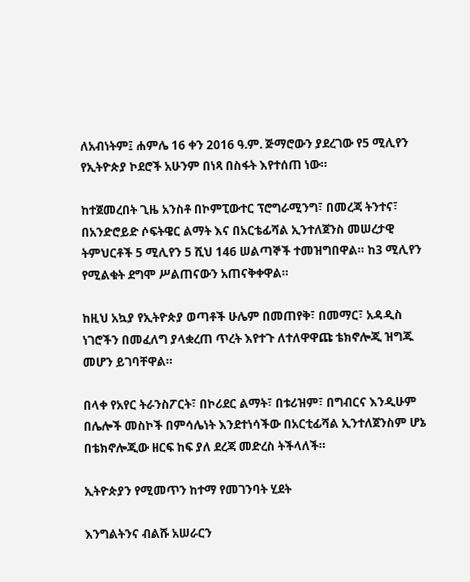ለአብነትም፤ ሐምሌ 16 ቀን 2016 ዓ.ም. ጅማሮውን ያደረገው የ5 ሚሊየን የኢትዮጵያ ኮደሮች አሁንም በነጻ በስፋት እየተሰጠ ነው።

ከተጀመረበት ጊዜ አንስቶ በኮምፒውተር ፕሮግራሚንግ፣ በመረጃ ትንተና፣ በአንድሮይድ ሶፍትዌር ልማት እና በአርቴፊሻል ኢንተለጀንስ መሠረታዊ ትምህርቶች 5 ሚሊየን 5 ሺህ 146 ሠልጣኞች ተመዝግበዋል። ከ3 ሚሊየን የሚልቁት ደግሞ ሥልጠናውን አጠናቅቀዋል።

ከዚህ አኳያ የኢትዮጵያ ወጣቶች ሁሌም በመጠየቅ፣ በመማር፣ አዳዲስ ነገሮችን በመፈለግ ያላቋረጠ ጥረት እየተጉ ለተለዋዋጩ ቴክኖሎጂ ዝግጁ መሆን ይገባቸዋል።

በላቀ የአየር ትራንስፖርት፣ በኮሪደር ልማት፣ በቱሪዝም፣ በግብርና እንዲሁም በሌሎች መስኮች በምሳሌነት እንደተነሳችው በአርቲፊሻል ኢንተለጀንስም ሆኔ በቴክኖሎጂው ዘርፍ ከፍ ያለ ደረጃ መድረስ ትችላለች።

ኢትዮጵያን የሚመጥን ከተማ የመገንባት ሂደት

እንግልትንና ብልሹ አሠራርን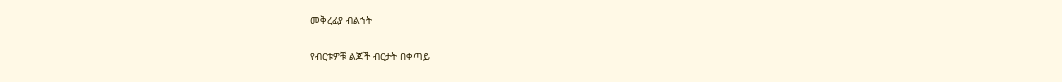መቅረፊያ ብልኀት

የብርቱዎቹ ልጆች ብርታት በቀጣይ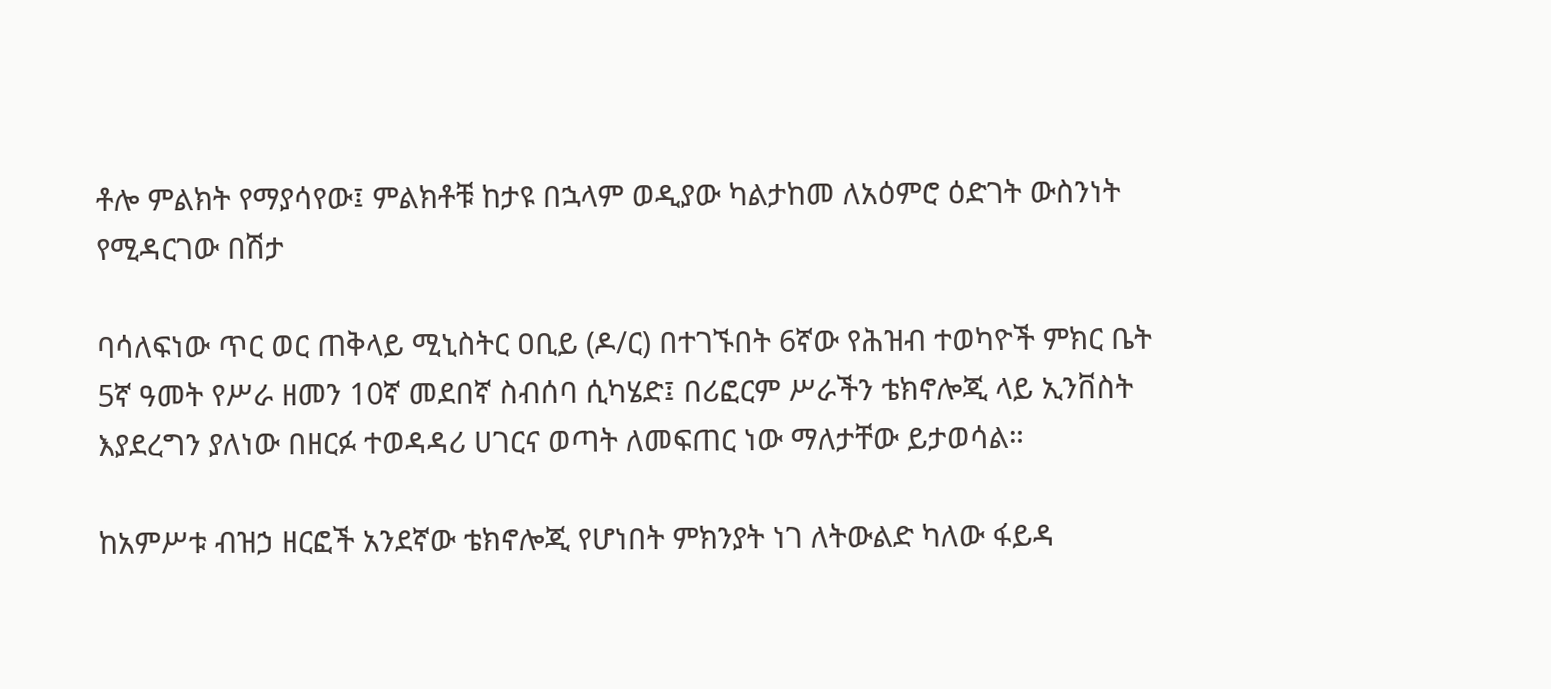ቶሎ ምልክት የማያሳየው፤ ምልክቶቹ ከታዩ በኋላም ወዲያው ካልታከመ ለአዕምሮ ዕድገት ውስንነት የሚዳርገው በሽታ

ባሳለፍነው ጥር ወር ጠቅላይ ሚኒስትር ዐቢይ (ዶ/ር) በተገኙበት 6ኛው የሕዝብ ተወካዮች ምክር ቤት 5ኛ ዓመት የሥራ ዘመን 10ኛ መደበኛ ስብሰባ ሲካሄድ፤ በሪፎርም ሥራችን ቴክኖሎጂ ላይ ኢንቨስት እያደረግን ያለነው በዘርፉ ተወዳዳሪ ሀገርና ወጣት ለመፍጠር ነው ማለታቸው ይታወሳል።

ከአምሥቱ ብዝኃ ዘርፎች አንደኛው ቴክኖሎጂ የሆነበት ምክንያት ነገ ለትውልድ ካለው ፋይዳ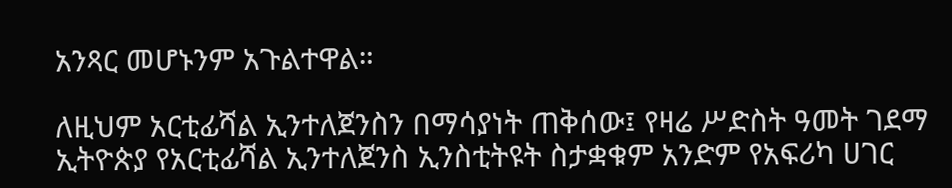አንጻር መሆኑንም አጉልተዋል።

ለዚህም አርቲፊሻል ኢንተለጀንስን በማሳያነት ጠቅሰው፤ የዛሬ ሥድስት ዓመት ገደማ ኢትዮጵያ የአርቲፊሻል ኢንተለጀንስ ኢንስቲትዩት ስታቋቁም አንድም የአፍሪካ ሀገር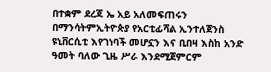በተቋም ደረጃ ኤ አይ አለመፍጠሩን በማንሳትምኢትዮጵያ የአርቲፊሻል ኢንተለጀንስ ዩኒቨርሲቲ እየገነባች መሆኗን እና ቢበዛ እስከ አንድ ዓመት ባለው ጊዜ ሥራ እንደሚጀምርም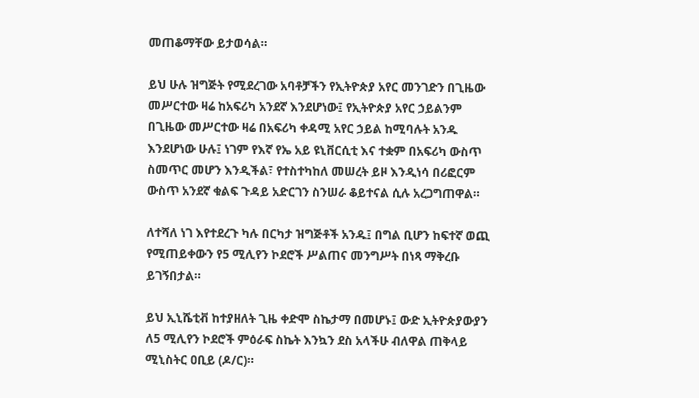መጠቆማቸው ይታወሳል።

ይህ ሁሉ ዝግጅት የሚደረገው አባቶቻችን የኢትዮጵያ አየር መንገድን በጊዜው መሥርተው ዛሬ ከአፍሪካ አንደኛ እንደሆነው፤ የኢትዮጵያ አየር ኃይልንም በጊዜው መሥርተው ዛሬ በአፍሪካ ቀዳሚ አየር ኃይል ከሚባሉት አንዱ እንደሆነው ሁሉ፤ ነገም የእኛ የኤ አይ ዩኒቨርሲቲ እና ተቋም በአፍሪካ ውስጥ ስመጥር መሆን እንዲችል፣ የተስተካከለ መሠረት ይዞ እንዲነሳ በሪፎርም ውስጥ አንደኛ ቁልፍ ጉዳይ አድርገን ስንሠራ ቆይተናል ሲሉ አረጋግጠዋል።

ለተሻለ ነገ እየተደረጉ ካሉ በርካታ ዝግጅቶች አንዱ፤ በግል ቢሆን ከፍተኛ ወጪ የሚጠይቀውን የ5 ሚሊየን ኮደሮች ሥልጠና መንግሥት በነጻ ማቅረቡ ይገኝበታል።

ይህ ኢኒሼቲቭ ከተያዘለት ጊዜ ቀድሞ ስኬታማ በመሆኑ፤ ውድ ኢትዮጵያውያን ለ5 ሚሊየን ኮደሮች ምዕራፍ ስኬት እንኳን ደስ አላችሁ ብለዋል ጠቅላይ ሚኒስትር ዐቢይ (ዶ/ር)።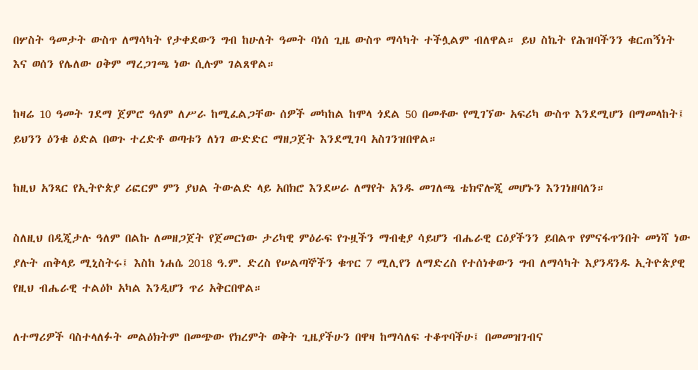በሦስት ዓመታት ውስጥ ለማሳካት የታቀደውን ግብ ከሁለት ዓመት ባነሰ ጊዜ ውስጥ ማሳካት ተችሏልም ብለዋል። ይህ ስኬት የሕዝባችንን ቁርጠኝነት እና ወሰን የሌለው ዐቅም ማረጋገጫ ነው ሲሉም ገልጸዋል።

ከዛሬ 10 ዓመት ገደማ ጀምሮ ዓለም ለሥራ ከሚፈልጋቸው ሰዎች መካከል ከሞላ ጎደል 50 በመቶው የሚገኘው አፍሪካ ውስጥ እንደሚሆን በማመላከት፤ ይህንን ዕንቁ ዕድል በወጉ ተረድቶ ወጣቱን ለነገ ውድድር ማዘጋጀት እንደሚገባ አስገንዝበዋል።

ከዚህ አንጻር የኢትዮጵያ ሪፎርም ምን ያህል ትውልድ ላይ አበክሮ እንደሠራ ለማየት አንዱ መገለጫ ቴክኖሎጂ መሆኑን እንገነዘባለን።

ስለዚህ በዲጂታሉ ዓለም በልኩ ለመዘጋጀት የጀመርነው ታሪካዊ ምዕራፍ የጉዟችን ማብቂያ ሳይሆን ብሔራዊ ርዕያችንን ይበልጥ የምናፋጥንበት መነሻ ነው ያሉት ጠቅላይ ሚኒስትሩ፤ እስከ ነሐሴ 2018 ዓ.ም. ድረስ የሠልጣኞችን ቁጥር 7 ሚሊየን ለማድረስ የተሰነቀውን ግብ ለማሳካት እያንዳንዱ ኢትዮጵያዊ የዚህ ብሔራዊ ተልዕኮ አካል እንዲሆን ጥሪ አቅርበዋል።

ለተማሪዎች ባስተላለፉት መልዕክትም በመጭው የክረምት ወቅት ጊዜያችሁን በዋዛ ከማሳለፍ ተቆጥባችሁ፤ በመመዝገብና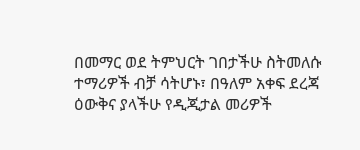በመማር ወደ ትምህርት ገበታችሁ ስትመለሱ ተማሪዎች ብቻ ሳትሆኑ፣ በዓለም አቀፍ ደረጃ ዕውቅና ያላችሁ የዲጂታል መሪዎች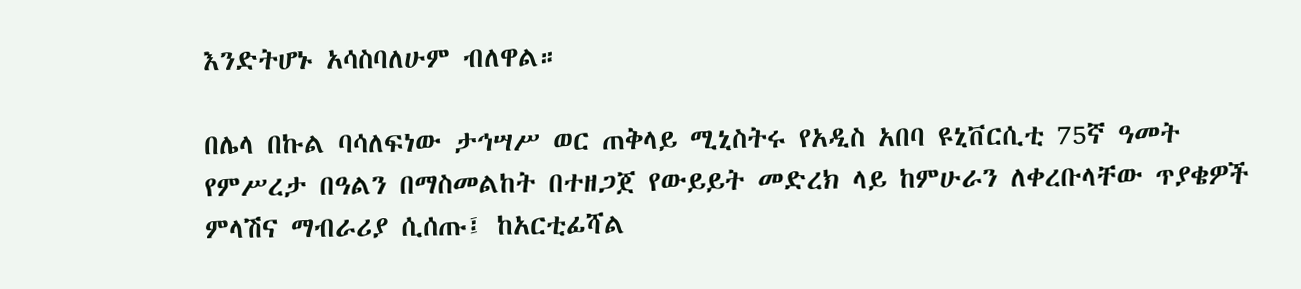እንድትሆኑ አሳስባለሁም ብለዋል።

በሌላ በኩል ባሳለፍነው ታኅሣሥ ወር ጠቅላይ ሚኒስትሩ የአዲስ አበባ ዩኒቨርሲቲ 75ኛ ዓመት የምሥረታ በዓልን በማስመልከት በተዘጋጀ የውይይት መድረክ ላይ ከምሁራን ለቀረቡላቸው ጥያቄዎች ምላሽና ማብራሪያ ሲሰጡ፤ ከአርቲፊሻል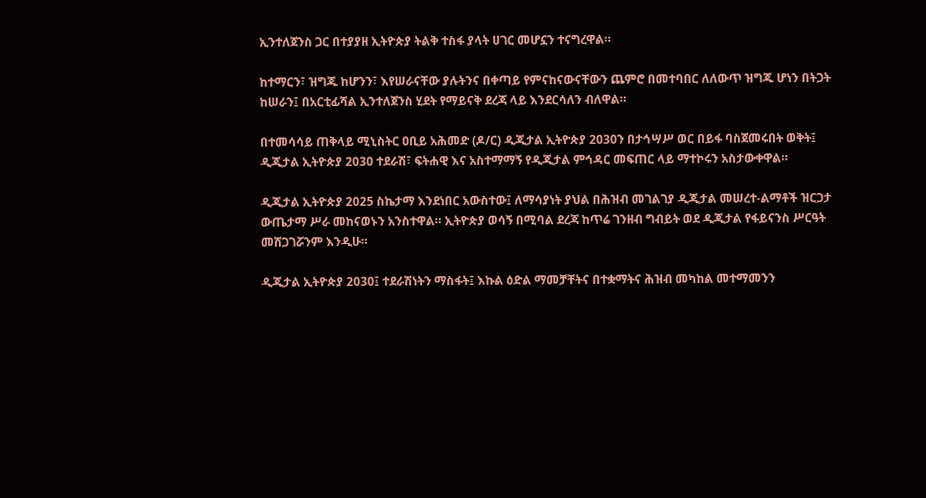ኢንተለጀንስ ጋር በተያያዘ ኢትዮጵያ ትልቅ ተስፋ ያላት ሀገር መሆኗን ተናግረዋል።

ከተማርን፣ ዝግጁ ከሆንን፣ እየሠራናቸው ያሉትንና በቀጣይ የምናከናውናቸውን ጨምሮ በመተባበር ለለውጥ ዝግጁ ሆነን በትጋት ከሠራን፤ በአርቲፊሻል ኢንተለጀንስ ሂደት የማይናቅ ደረጃ ላይ እንደርሳለን ብለዋል።

በተመሳሳይ ጠቅላይ ሚኒስትር ዐቢይ አሕመድ (ዶ/ር) ዲጂታል ኢትዮጵያ 2030ን በታኅሣሥ ወር በይፋ ባስጀመሩበት ወቅት፤ ዲጂታል ኢትዮጵያ 2030 ተደራሽ፣ ፍትሐዊ እና አስተማማኝ የዲጂታል ምኅዳር መፍጠር ላይ ማተኮሩን አስታውቀዋል።

ዲጂታል ኢትዮጵያ 2025 ስኬታማ እንደነበር አውስተው፤ ለማሳያነት ያህል በሕዝብ መገልገያ ዲጂታል መሠረተ-ልማቶች ዝርጋታ ውጤታማ ሥራ መከናወኑን አንስተዋል። ኢትዮጵያ ወሳኝ በሚባል ደረጃ ከጥሬ ገንዘብ ግብይት ወደ ዲጂታል የፋይናንስ ሥርዓት መሸጋገሯንም እንዲሁ።

ዲጂታል ኢትዮጵያ 2030፤ ተደራሽነትን ማስፋት፤ እኩል ዕድል ማመቻቸትና በተቋማትና ሕዝብ መካከል መተማመንን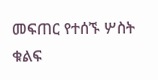መፍጠር የተሰኙ ሦስት ቁልፍ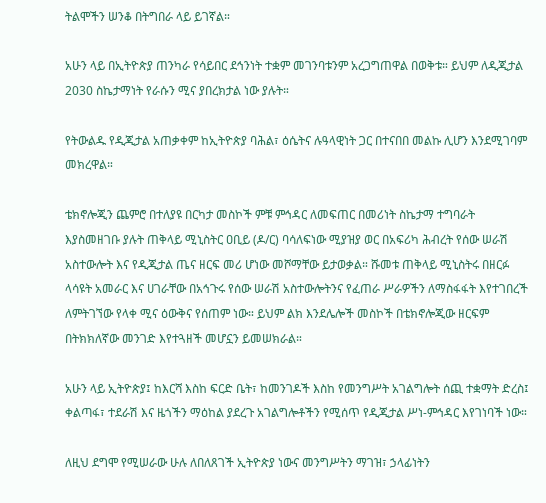ትልሞችን ሠንቆ በትግበራ ላይ ይገኛል።

አሁን ላይ በኢትዮጵያ ጠንካራ የሳይበር ደኅንነት ተቋም መገንባቱንም አረጋግጠዋል በወቅቱ። ይህም ለዲጂታል 2030 ስኬታማነት የራሱን ሚና ያበረክታል ነው ያሉት።

የትውልዱ የዲጂታል አጠቃቀም ከኢትዮጵያ ባሕል፣ ዕሴትና ሉዓላዊነት ጋር በተናበበ መልኩ ሊሆን እንደሚገባም መክረዋል።

ቴክኖሎጂን ጨምሮ በተለያዩ በርካታ መስኮች ምቹ ምኅዳር ለመፍጠር በመሪነት ስኬታማ ተግባራት እያስመዘገቡ ያሉት ጠቅላይ ሚኒስትር ዐቢይ (ዶ/ር) ባሳለፍነው ሚያዝያ ወር በአፍሪካ ሕብረት የሰው ሠራሽ አስተውሎት እና የዲጂታል ጤና ዘርፍ መሪ ሆነው መሾማቸው ይታወቃል። ሹመቱ ጠቅላይ ሚኒስትሩ በዘርፉ ላሳዩት አመራር እና ሀገራቸው በአኅጉሩ የሰው ሠራሽ አስተውሎትንና የፈጠራ ሥራዎችን ለማስፋፋት እየተገበረች ለምትገኘው የላቀ ሚና ዕውቅና የሰጠም ነው። ይህም ልክ እንደሌሎች መስኮች በቴክኖሎጂው ዘርፍም በትክክለኛው መንገድ እየተጓዘች መሆኗን ይመሠክራል።

አሁን ላይ ኢትዮጵያ፤ ከእርሻ እስከ ፍርድ ቤት፣ ከመንገዶች እስከ የመንግሥት አገልግሎት ሰጪ ተቋማት ድረስ፤ ቀልጣፋ፣ ተደራሽ እና ዜጎችን ማዕከል ያደረጉ አገልግሎቶችን የሚሰጥ የዲጂታል ሥነ-ምኅዳር እየገነባች ነው።

ለዚህ ደግሞ የሚሠራው ሁሉ ለበለጸገች ኢትዮጵያ ነውና መንግሥትን ማገዝ፣ ኃላፊነትን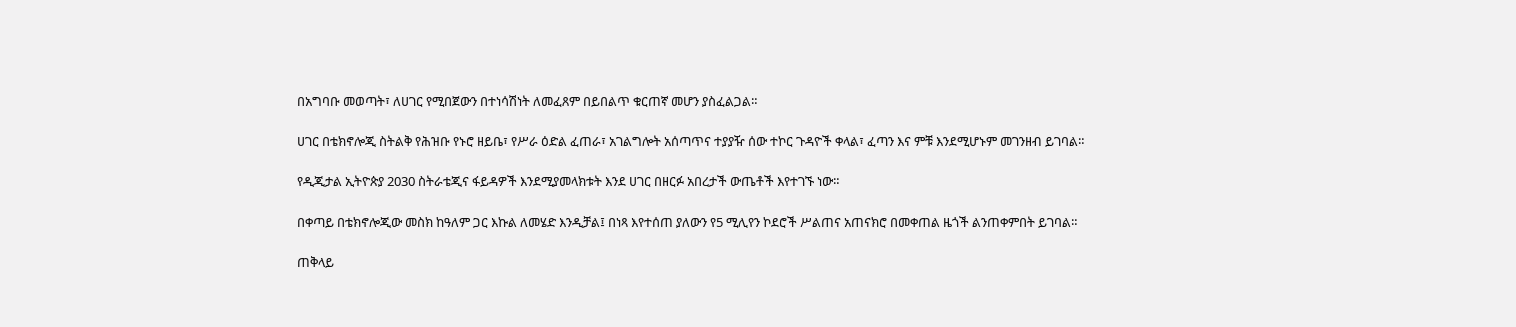በአግባቡ መወጣት፣ ለሀገር የሚበጀውን በተነሳሽነት ለመፈጸም በይበልጥ ቁርጠኛ መሆን ያስፈልጋል።

ሀገር በቴክኖሎጂ ስትልቅ የሕዝቡ የኑሮ ዘይቤ፣ የሥራ ዕድል ፈጠራ፣ አገልግሎት አሰጣጥና ተያያዥ ሰው ተኮር ጉዳዮች ቀላል፣ ፈጣን እና ምቹ እንደሚሆኑም መገንዘብ ይገባል።

የዲጂታል ኢትዮጵያ 2030 ስትራቴጂና ፋይዳዎች እንደሚያመላክቱት እንደ ሀገር በዘርፉ አበረታች ውጤቶች እየተገኙ ነው።

በቀጣይ በቴክኖሎጂው መስክ ከዓለም ጋር እኩል ለመሄድ እንዲቻል፤ በነጻ እየተሰጠ ያለውን የ5 ሚሊየን ኮደሮች ሥልጠና አጠናክሮ በመቀጠል ዜጎች ልንጠቀምበት ይገባል።

ጠቅላይ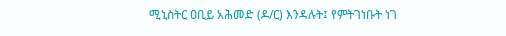ሚኒስትር ዐቢይ አሕመድ (ዶ/ር) እንዳሉት፤ የምትገነቡት ነገ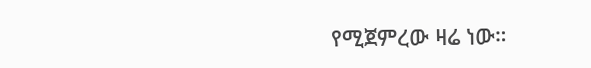የሚጀምረው ዛሬ ነው።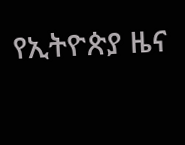የኢትዮጵያ ዜና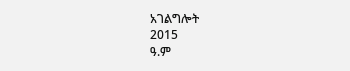አገልግሎት
2015
ዓ.ም